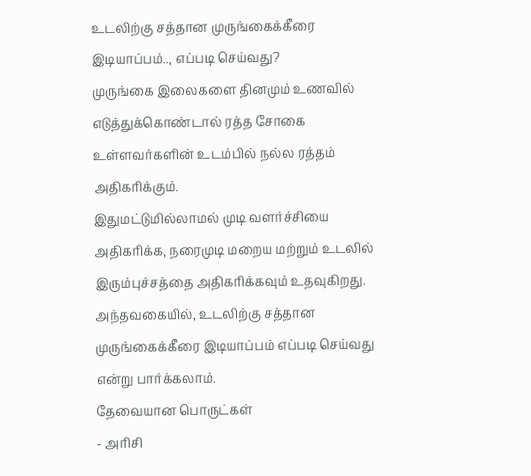உடலிற்கு சத்தான முருங்கைக்கீரை இடியாப்பம்.., எப்படி செய்வது?
முருங்கை இலைகளை தினமும் உணவில் எடுத்துக்கொண்டால் ரத்த சோகை உள்ளவர்களின் உடம்பில் நல்ல ரத்தம் அதிகரிக்கும்.
இதுமட்டுமில்லாமல் முடி வளர்ச்சியை அதிகரிக்க, நரைமுடி மறைய மற்றும் உடலில் இரும்புச்சத்தை அதிகரிக்கவும் உதவுகிறது.
அந்தவகையில், உடலிற்கு சத்தான முருங்கைக்கீரை இடியாப்பம் எப்படி செய்வது என்று பார்க்கலாம்.
தேவையான பொருட்கள்
- அரிசி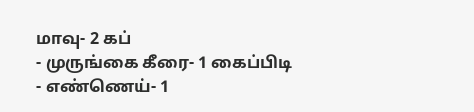மாவு- 2 கப்
- முருங்கை கீரை- 1 கைப்பிடி
- எண்ணெய்- 1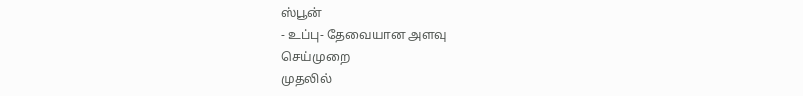ஸ்பூன்
- உப்பு- தேவையான அளவு
செய்முறை
முதலில்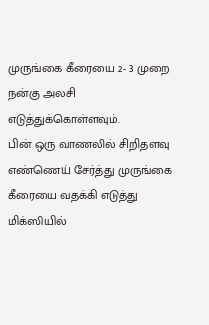முருங்கை கீரையை 2- 3 முறை நன்கு அலசி எடுத்துக்கொள்ளவும்.
பின் ஒரு வாணலில் சிறிதளவு எண்ணெய் சேர்த்து முருங்கை கீரையை வதக்கி எடுத்து மிக்ஸியில்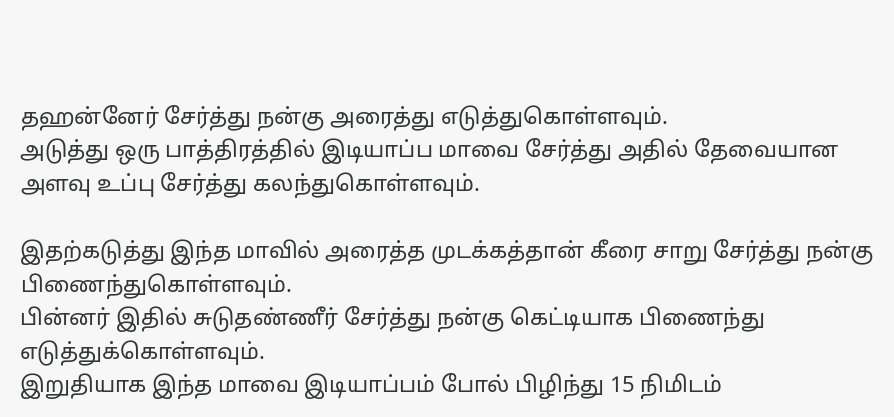தஹன்னேர் சேர்த்து நன்கு அரைத்து எடுத்துகொள்ளவும்.
அடுத்து ஒரு பாத்திரத்தில் இடியாப்ப மாவை சேர்த்து அதில் தேவையான அளவு உப்பு சேர்த்து கலந்துகொள்ளவும்.

இதற்கடுத்து இந்த மாவில் அரைத்த முடக்கத்தான் கீரை சாறு சேர்த்து நன்கு பிணைந்துகொள்ளவும்.
பின்னர் இதில் சுடுதண்ணீர் சேர்த்து நன்கு கெட்டியாக பிணைந்து எடுத்துக்கொள்ளவும்.
இறுதியாக இந்த மாவை இடியாப்பம் போல் பிழிந்து 15 நிமிடம்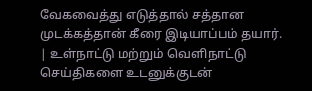வேகவைத்து எடுத்தால் சத்தான முடக்கத்தான் கீரை இடியாப்பம் தயார்.
| உள்நாட்டு மற்றும் வெளிநாட்டு செய்திகளை உடனுக்குடன்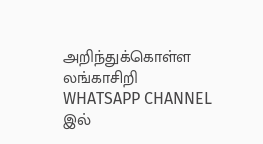அறிந்துக்கொள்ள லங்காசிறி WHATSAPP CHANNEL இல்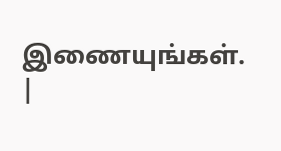இணையுங்கள். |